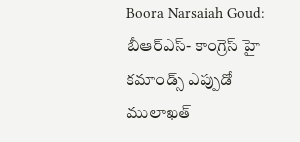Boora Narsaiah Goud: బీఆర్ఎస్- కాంగ్రెస్ హై కమాండ్స్ ఎప్పుడో ములాఖత్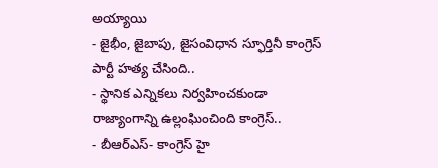అయ్యాయి
- జైభీం, జైబాపు, జైసంవిధాన స్ఫూర్తినీ కాంగ్రెస్ పార్టీ హత్య చేసింది..
- స్థానిక ఎన్నికలు నిర్వహించకుండా రాజ్యాంగాన్ని ఉల్లంఘించింది కాంగ్రెస్..
- బీఆర్ఎస్- కాంగ్రెస్ హై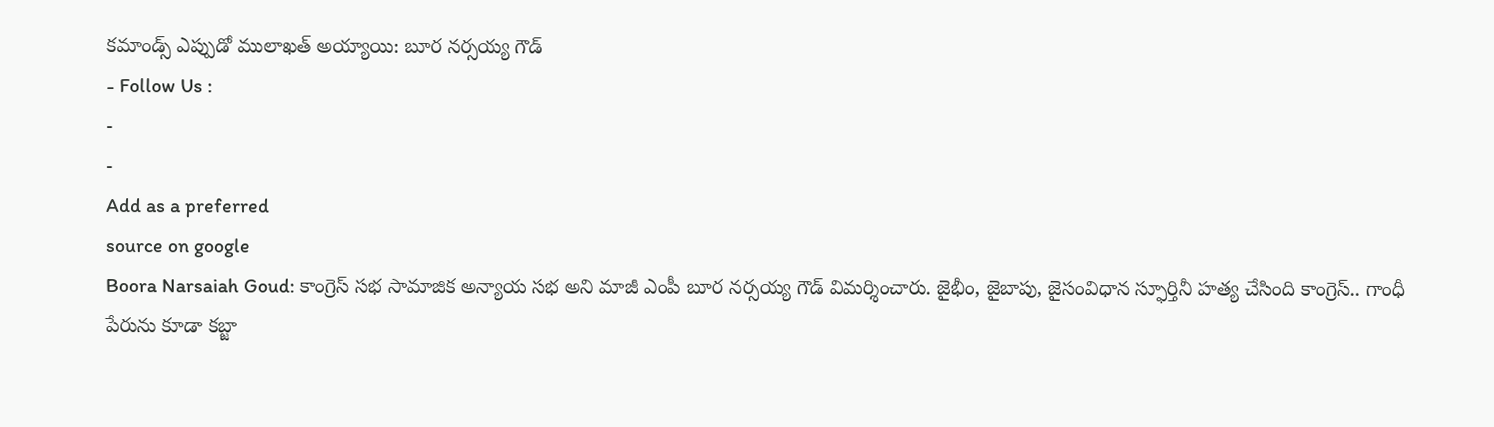కమాండ్స్ ఎప్పుడో ములాఖత్ అయ్యాయి: బూర నర్సయ్య గౌడ్
- Follow Us :
-
-
Add as a preferred
source on google
Boora Narsaiah Goud: కాంగ్రెస్ సభ సామాజిక అన్యాయ సభ అని మాజీ ఎంపీ బూర నర్సయ్య గౌడ్ విమర్శించారు. జైభీం, జైబాపు, జైసంవిధాన స్ఫూర్తినీ హత్య చేసింది కాంగ్రెస్.. గాంధీ పేరును కూడా కబ్జా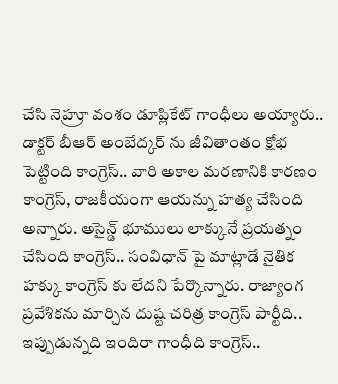చేసి నెహ్రూ వంశం డూప్లికేట్ గాంధీలు అయ్యారు.. డాక్టర్ బీఆర్ అంబేద్కర్ ను జీవితాంతం క్షోభ పెట్టింది కాంగ్రెస్.. వారి అకాల మరణానికి కారణం కాంగ్రెస్, రాజకీయంగా ఆయన్ను హత్య చేసింది అన్నారు. అసైన్డ్ భూములు లాక్కునే ప్రయత్నం చేసింది కాంగ్రెస్.. సంవిధాన్ పై మాట్లాడే నైతిక హక్కు కాంగ్రెస్ కు లేదని పేర్కొన్నారు. రాజ్యాంగ ప్రవేశికను మార్చిన దుష్ట చరిత్ర కాంగ్రెస్ పార్టీది.. ఇప్పుడున్నది ఇందిరా గాంధీది కాంగ్రెస్..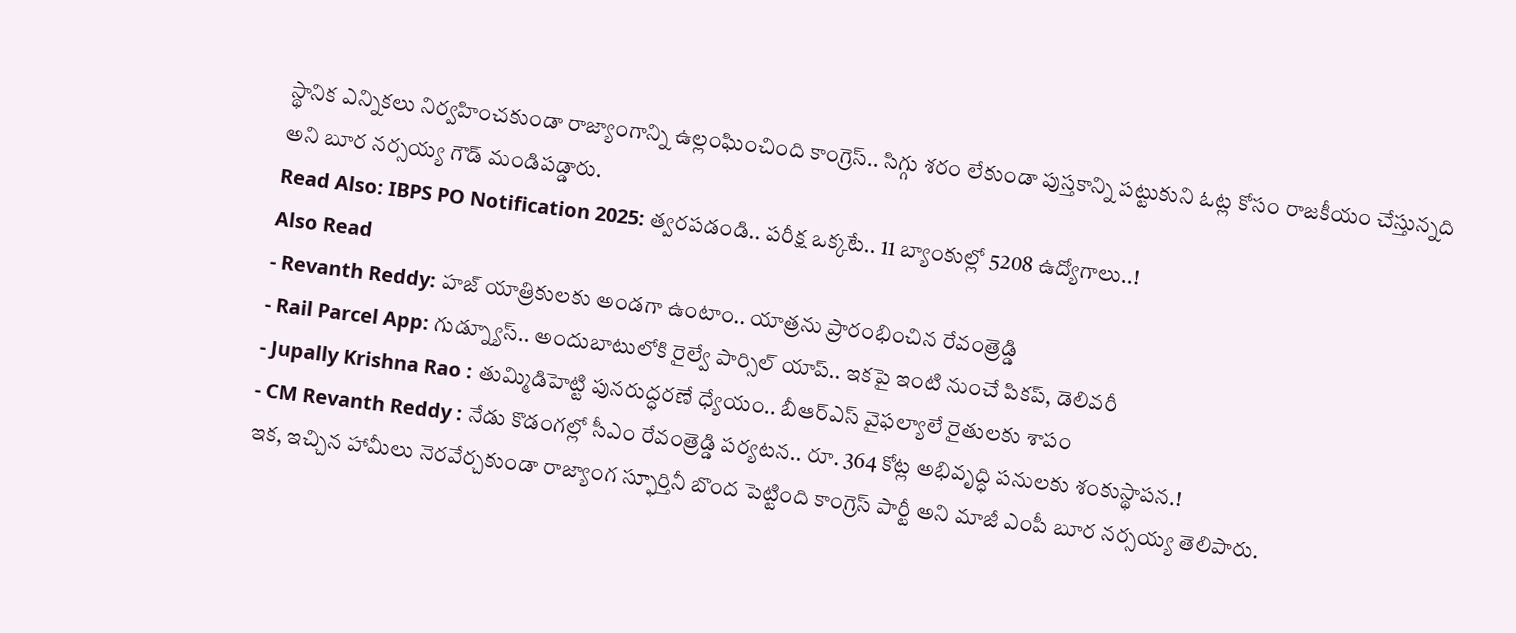స్థానిక ఎన్నికలు నిర్వహించకుండా రాజ్యాంగాన్ని ఉల్లంఘించింది కాంగ్రెస్.. సిగ్గు శరం లేకుండా పుస్తకాన్ని పట్టుకుని ఓట్ల కోసం రాజకీయం చేస్తున్నది అని బూర నర్సయ్య గౌడ్ మండిపడ్డారు.
Read Also: IBPS PO Notification 2025: త్వరపడండి.. పరీక్ష ఒక్కటే.. 11 బ్యాంకుల్లో 5208 ఉద్యోగాలు..!
Also Read
- Revanth Reddy: హజ్ యాత్రికులకు అండగా ఉంటాం.. యాత్రను ప్రారంభించిన రేవంత్రెడ్డి
- Rail Parcel App: గుడ్న్యూస్.. అందుబాటులోకి రైల్వే పార్సిల్ యాప్.. ఇకపై ఇంటి నుంచే పికప్, డెలివరీ
- Jupally Krishna Rao : తుమ్మిడిహెట్టి పునరుద్ధరణే ధ్యేయం.. బీఆర్ఎస్ వైఫల్యాలే రైతులకు శాపం
- CM Revanth Reddy : నేడు కొడంగల్లో సీఎం రేవంత్రెడ్డి పర్యటన.. రూ. 364 కోట్ల అభివృద్ధి పనులకు శంకుస్థాపన.!
ఇక, ఇచ్చిన హామీలు నెరవేర్చకుండా రాజ్యాంగ స్ఫూర్తినీ బొంద పెట్టింది కాంగ్రెస్ పార్టీ అని మాజీ ఎంపీ బూర నర్సయ్య తెలిపారు.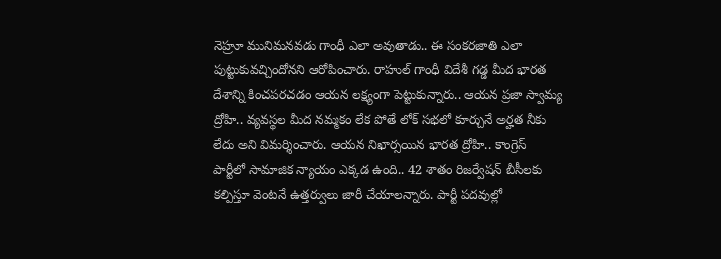నెహ్రూ మునిమనవడు గాంధీ ఎలా అవుతాడు.. ఈ సంకరజాతి ఎలా పుట్టుకువచ్చిందోనని ఆరోపించారు. రాహుల్ గాంధీ విదేశీ గడ్డ మీద భారత దేశాన్ని కించపరచడం ఆయన లక్ష్యంగా పెట్టుకున్నారు.. ఆయన ప్రజా స్వామ్య ద్రోహి.. వ్యవస్థల మీద నమ్మకం లేక పోతే లోక్ సభలో కూర్చునే అర్హత నీకు లేదు అని విమర్శించారు. ఆయన నిఖార్సయిన భారత ద్రోహి.. కాంగ్రెస్ పార్టీలో సామాజిక న్యాయం ఎక్కడ ఉంది.. 42 శాతం రిజర్వేషన్ బీసీలకు కల్పిస్తూ వెంటనే ఉత్తర్వులు జారీ చేయాలన్నారు. పార్టీ పదవుల్లో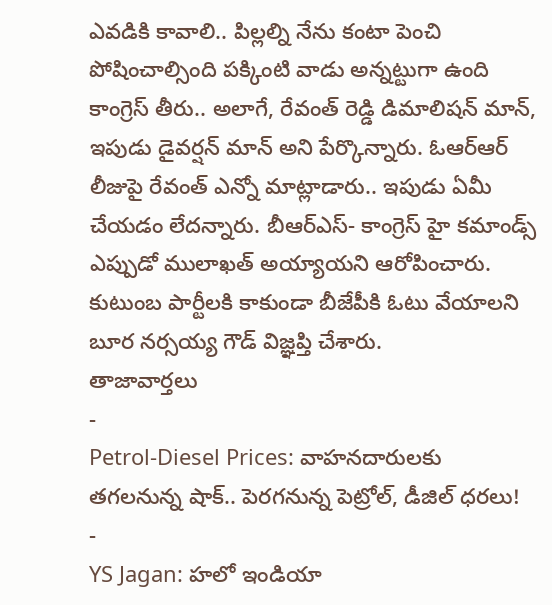ఎవడికి కావాలి.. పిల్లల్ని నేను కంటా పెంచి పోషించాల్సింది పక్కింటి వాడు అన్నట్టుగా ఉంది కాంగ్రెస్ తీరు.. అలాగే, రేవంత్ రెడ్డి డిమాలిషన్ మాన్, ఇపుడు డైవర్షన్ మాన్ అని పేర్కొన్నారు. ఓఆర్ఆర్ లీజుపై రేవంత్ ఎన్నో మాట్లాడారు.. ఇపుడు ఏమీ చేయడం లేదన్నారు. బీఆర్ఎస్- కాంగ్రెస్ హై కమాండ్స్ ఎప్పుడో ములాఖత్ అయ్యాయని ఆరోపించారు. కుటుంబ పార్టీలకి కాకుండా బీజేపీకి ఓటు వేయాలని బూర నర్సయ్య గౌడ్ విజ్ఞప్తి చేశారు.
తాజావార్తలు
-
Petrol-Diesel Prices: వాహనదారులకు తగలనున్న షాక్.. పెరగనున్న పెట్రోల్, డీజిల్ ధరలు!
-
YS Jagan: హలో ఇండియా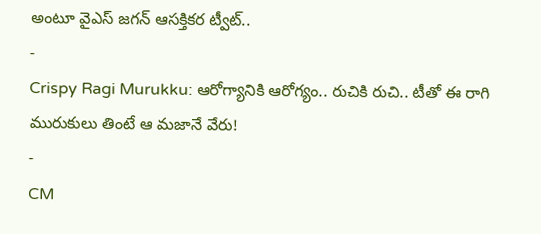అంటూ వైఎస్ జగన్ ఆసక్తికర ట్వీట్..
-
Crispy Ragi Murukku: ఆరోగ్యానికి ఆరోగ్యం.. రుచికి రుచి.. టీతో ఈ రాగి మురుకులు తింటే ఆ మజానే వేరు!
-
CM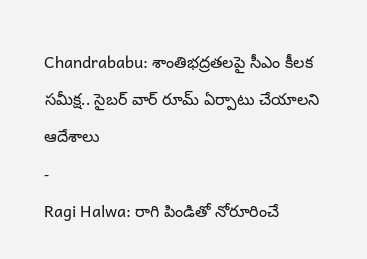Chandrababu: శాంతిభద్రతలపై సీఎం కీలక సమీక్ష.. సైబర్ వార్ రూమ్ ఏర్పాటు చేయాలని ఆదేశాలు
-
Ragi Halwa: రాగి పిండితో నోరూరించే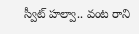స్వీట్ హల్వా.. వంట రాని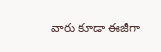వారు కూడా ఈజీగా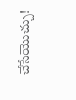చేసేయొచ్చు!